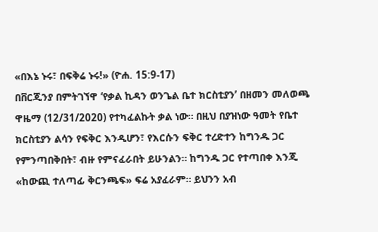«በእኔ ኑሩ፣ በፍቅሬ ኑሩ!» (ዮሐ. 15:9-17)
በቨርጂንያ በምትገኘዋ ‘የቃል ኪዳን ወንጌል ቤተ ክርስቲያን’ በዘመን መለወጫ ዋዜማ (12/31/2020) የተካፈልኩት ቃል ነው። በዚህ በያዝነው ዓመት የቤተ ክርስቲያን ልሳን የፍቅር እንዲሆን፣ የእርሱን ፍቅር ተረድተን ከግንዱ ጋር የምንጣበቅበት፣ ብዙ የምናፈራበት ይሁንልን። ከግንዱ ጋር የተጣበቀ እንጂ «ከውጪ ተለጣፊ ቅርንጫፍ» ፍሬ አያፈራም። ይህንን አብ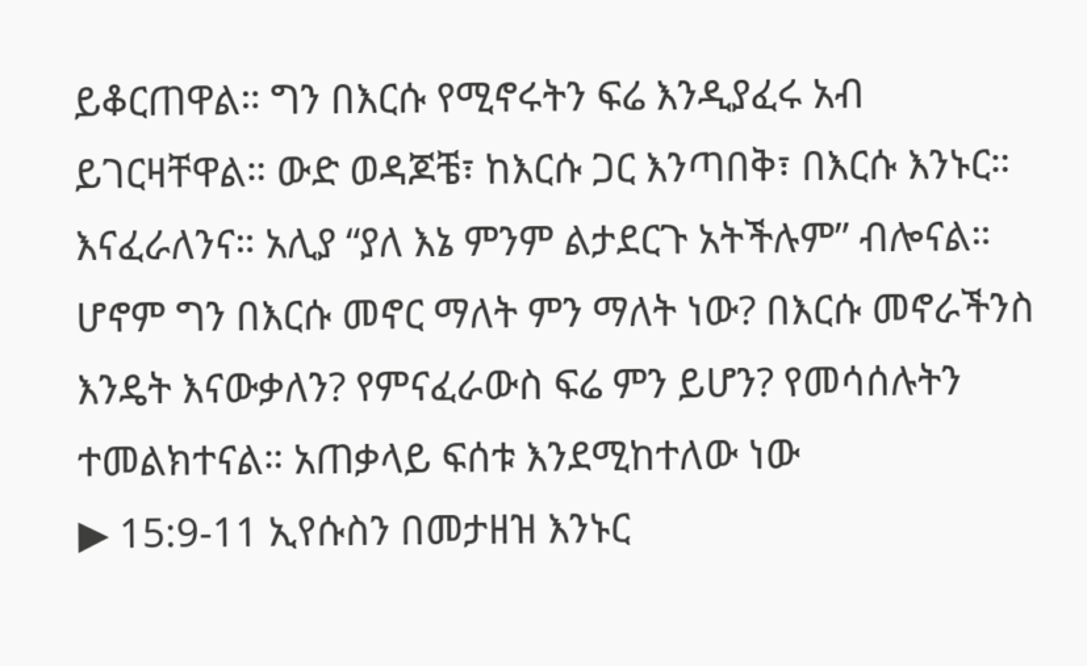ይቆርጠዋል። ግን በእርሱ የሚኖሩትን ፍሬ እንዲያፈሩ አብ ይገርዛቸዋል። ውድ ወዳጆቼ፣ ከእርሱ ጋር እንጣበቅ፣ በእርሱ እንኑር። እናፈራለንና። አሊያ “ያለ እኔ ምንም ልታደርጉ አትችሉም” ብሎናል። ሆኖም ግን በእርሱ መኖር ማለት ምን ማለት ነው? በእርሱ መኖራችንስ እንዴት እናውቃለን? የምናፈራውስ ፍሬ ምን ይሆን? የመሳሰሉትን ተመልክተናል። አጠቃላይ ፍሰቱ እንደሚከተለው ነው
▶ 15:9-11 ኢየሱስን በመታዘዝ እንኑር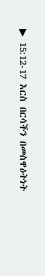▶ 15:12-17 እርስ በርሳችን በመስዋዕትነት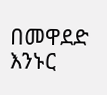በመዋደድ እንኑር